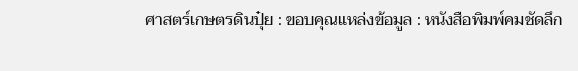ศาสตร์เกษตรดินปุ๋ย : ขอบคุณแหล่งข้อมูล : หนังสือพิมพ์คมชัดลึก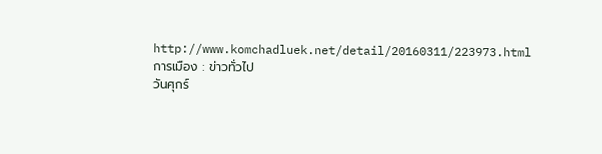http://www.komchadluek.net/detail/20160311/223973.html
การเมือง : ข่าวทั่วไป
วันศุกร์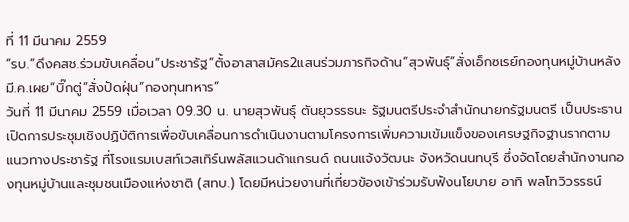ที่ 11 มีนาคม 2559
“รบ.”ดึงคสช.ร่วมขับเคลื่อน“ประชารัฐ”ตั้งอาสาสมัคร2แสนร่วมภารกิจด้าน“สุวพันธุ์”สั่งเอ็กซเรย์กองทุนหมู่บ้านหลังมี.ค.เผย“บิ๊กตู่”สั่งปัดฝุ่น“กองทุนทหาร”
วันที่ 11 มีนาคม 2559 เมื่อเวลา 09.30 น. นายสุวพันธุ์ ตันยุวรรธนะ รัฐมนตรีประจำสำนักนายกรัฐมนตรี เป็นประธานเปิดการประชุมเชิงปฏิบัติการเพื่อขับเคลื่อนการดำเนินงานตามโครงการเพิ่มความเข้มแข็งของเศรษฐกิจฐานรากตามแนวทางประชารัฐ ที่โรงแรมเบสท์เวสเทิร์นพลัสแวนด้าแกรนด์ ถนนแจ้งวัฒนะ จังหวัดนนทบุรี ซึ่งจัดโดยสำนักงานกองทุนหมู่บ้านและชุมชนเมืองแห่งชาติ (สทบ.) โดยมีหน่วยงานที่เกี่ยวข้องเข้าร่วมรับฟังนโยบาย อาทิ พลโทวิวรรธน์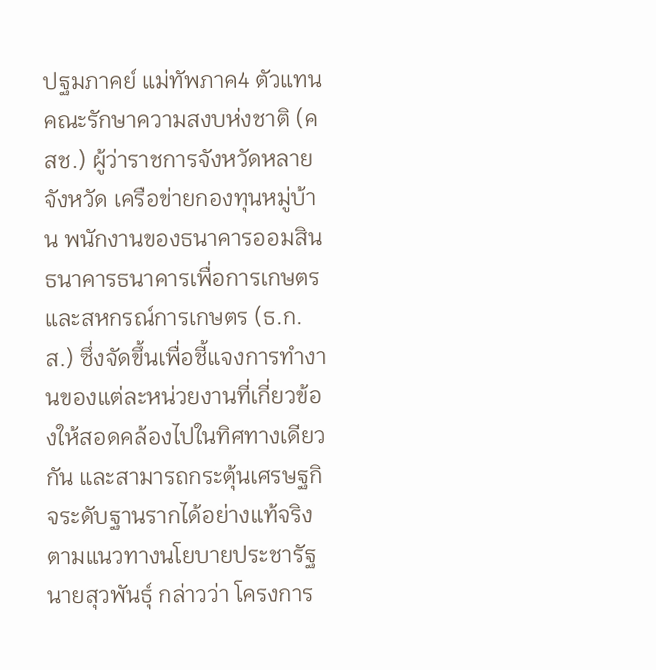ปฐมภาคย์ แม่ทัพภาค4 ตัวแทนคณะรักษาความสงบห่งชาติ (คสช.) ผู้ว่าราชการจังหวัดหลายจังหวัด เครือข่ายกองทุนหมู่บ้าน พนักงานของธนาคารออมสิน ธนาคารธนาคารเพื่อการเกษตรและสหกรณ์การเกษตร (ธ.ก.ส.) ซึ่งจัดขึ้นเพื่อชี้แจงการทำงานของแต่ละหน่วยงานที่เกี่ยวข้องให้สอดคล้องไปในทิศทางเดียวกัน และสามารถกระตุ้นเศรษฐกิจระดับฐานรากได้อย่างแท้จริงตามแนวทางนโยบายประชารัฐ
นายสุวพันธุ์ กล่าวว่า โครงการ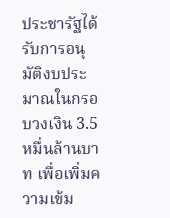ประชารัฐได้รับการอนุมัติงบประมาณในกรอบวงเงิน 3.5 หมื่นล้านบาท เพื่อเพิ่มความเข้ม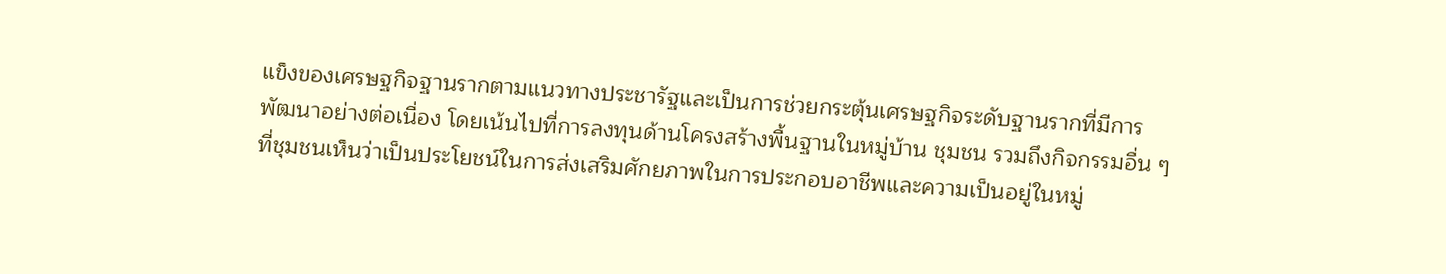แข็งของเศรษฐกิจฐานรากตามแนวทางประชารัฐและเป็นการช่วยกระตุ้นเศรษฐกิจระดับฐานรากที่มีการพัฒนาอย่างต่อเนื่อง โดยเน้นไปที่การลงทุนด้านโครงสร้างพื้นฐานในหมู่บ้าน ชุมชน รวมถึงกิจกรรมอื่น ๆ ที่ชุมชนเห็นว่าเป็นประโยชน์ในการส่งเสริมศักยภาพในการประกอบอาชีพและความเป็นอยู่ในหมู่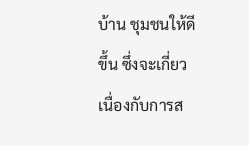บ้าน ชุมชนให้ดีขึ้น ซึ่งจะเกี่ยวเนื่องกับการส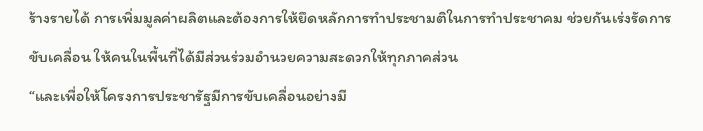ร้างรายได้ การเพิ่มมูลค่าผลิตและต้องการให้ยึดหลักการทำประชามติในการทำประชาคม ช่วยกันเร่งรัดการขับเคลื่อน ให้คนในพื้นที่ได้มีส่วนร่วมอำนวยความสะดวกให้ทุกภาคส่วน
“และเพื่อให้โครงการประชารัฐมีการขับเคลื่อนอย่างมี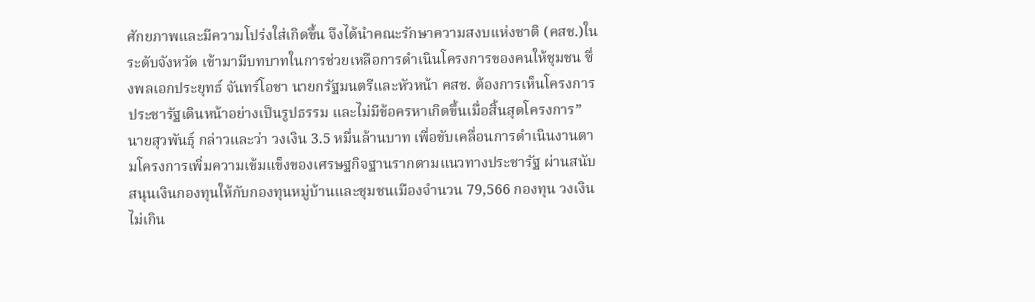ศักยภาพและมีความโปร่งใส่เกิดขึ้น จึงได้นำคณะรักษาความสงบเเห่งชาติ (คสช.)ในระดับจังหวัด เข้ามามีบทบาทในการช่วยเหลือการดำเนินโครงการของคนให้ชุมชน ซึ่งพลเอกประยุทธ์ จันทร์โอชา นายกรัฐมนตรีและหัวหน้า คสช. ต้องการเห็นโครงการประชารัฐเดินหน้าอย่างเป็นรูปธรรม และไม่มีข้อครหาเกิดขึ้นเมื่อสิ้นสุดโครงการ” นายสุวพันธุ์ กล่าวและว่า วงเงิน 3.5 หมื่นล้านบาท เพื่อขับเคลื่อนการดำเนินงานตามโครงการเพิ่มความเข้มแข็งของเศรษฐกิจฐานรากตามแนวทางประชารัฐ ผ่านสนับสนุนเงินกองทุนให้กับกองทุนหมู่บ้านและชุมชนเมืองจำนวน 79,566 กองทุน วงเงินไม่เกิน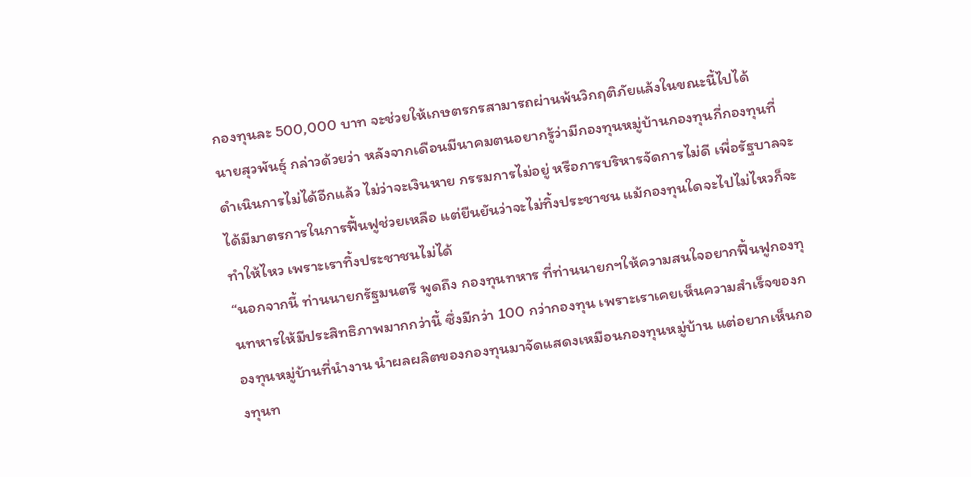กองทุนละ 500,000 บาท จะช่วยให้เกษตรกรสามารถผ่านพ้นวิกฤติภัยแล้งในขณะนี้ไปได้
นายสุวพันธุ์ กล่าวด้วยว่า หลังจากเดือนมีนาคมตนอยากรู้ว่ามีกองทุนหมู่บ้านกองทุนกี่กองทุนที่ดำเนินการไม่ได้อีกแล้ว ไม่ว่าจะเงินหาย กรรมการไม่อยู่ หรือการบริหารจัดการไม่ดี เพื่อรัฐบาลจะได้มีมาตรการในการฟื้นฟูช่วยเหลือ แต่ยืนยันว่าจะไม่ทิ้งประชาชน แม้กองทุนใดจะไปไม่ไหวก็จะทำให้ไหว เพราะเราทิ้งประชาชนไม่ได้
“นอกจากนี้ ท่านนายกรัฐมนตรี พูดถึง กองทุนทหาร ที่ท่านนายกฯให้ความสนใจอยากฟื้นฟูกองทุนทหารให้มีประสิทธิภาพมากกว่านี้ ซึ่งมีกว่า 100 กว่ากองทุน เพราะเราเคยเห็นความสำเร็จของกองทุนหมู่บ้านที่นำงาน นำผลผลิตของกองทุนมาจัดแสดงเหมือนกองทุนหมู่บ้าน แต่อยากเห็นกองทุนท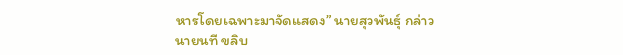หารโดยเฉพาะมาจัดแสดง” นายสุวพันธุ์ กล่าว
นายนที ขลิบ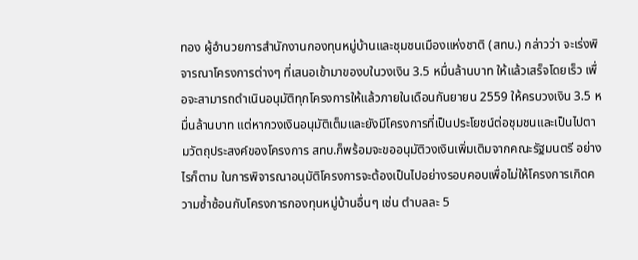ทอง ผู้อำนวยการสำนักงานกองทุนหมู่บ้านและชุมชนเมืองแห่งชาติ (สทบ.) กล่าวว่า จะเร่งพิจารณาโครงการต่างๆ ที่เสนอเข้ามาของบในวงเงิน 3.5 หมื่นล้านบาท ให้แล้วเสร็จโดยเร็ว เพื่อจะสามารถดำเนินอนุมัติทุกโครงการให้แล้วภายในเดือนกันยายน 2559 ให้ครบวงเงิน 3.5 หมื่นล้านบาท แต่หากวงเงินอนุมัติเต็มและยังมีโครงการที่เป็นประโยชน์ต่อชุมชนและเป็นไปตามวัตถุประสงค์ของโครงการ สทบ.ก็พร้อมจะขออนุมัติวงเงินเพิ่มเติมจากคณะรัฐมนตรี อย่างไรก็ตาม ในการพิจารณาอนุมัติโครงการจะต้องเป็นไปอย่างรอบคอบเพื่อไม่ให้โครงการเกิดความซ้ำซ้อนกับโครงการกองทุนหมู่บ้านอื่นๆ เช่น ตำบลละ 5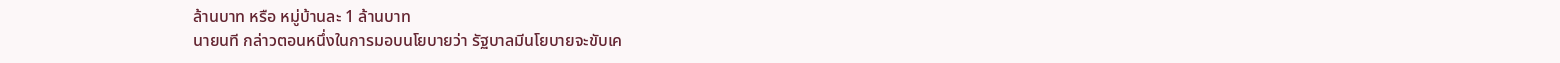ล้านบาท หรือ หมู่บ้านละ 1 ล้านบาท
นายนที กล่าวตอนหนึ่งในการมอบนโยบายว่า รัฐบาลมีนโยบายจะขับเค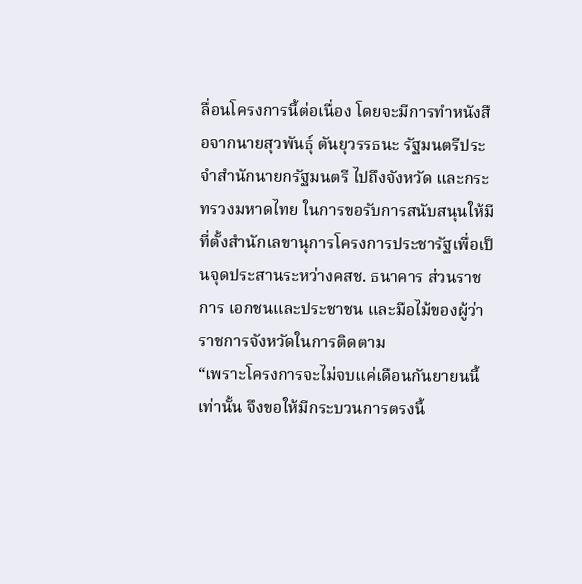ลื่อนโครงการนี้ต่อเนื่อง โดยจะมีการทำหนังสือจากนายสุวพันธุ์ ตันยุวรรธนะ รัฐมนตรีประจำสำนักนายกรัฐมนตรี ไปถึงจังหวัด และกระทรวงมหาดไทย ในการขอรับการสนับสนุนให้มีที่ตั้งสำนักเลขานุการโครงการประชารัฐเพื่อเป็นจุดประสานระหว่างคสช. ธนาคาร ส่วนราชการ เอกชนและประชาชน และมือไม้ของผู้ว่าราชการจังหวัดในการติดตาม
“เพราะโครงการจะไม่จบแค่เดือนกันยายนนี้เท่านั้น จึงขอให้มีกระบวนการตรงนี้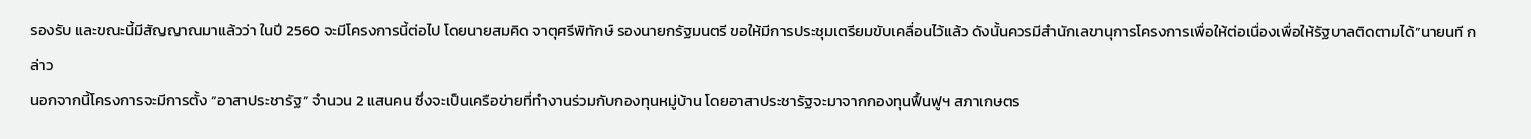รองรับ และขณะนี้มีสัญญาณมาแล้วว่า ในปี 2560 จะมีโครงการนี้ต่อไป โดยนายสมคิด จาตุศรีพิทักษ์ รองนายกรัฐมนตรี ขอให้มีการประชุมเตรียมขับเคลื่อนไว้แล้ว ดังนั้นควรมีสำนักเลขานุการโครงการเพื่อให้ต่อเนื่องเพื่อให้รัฐบาลติดตามได้”นายนที กล่าว
นอกจากนี้โครงการจะมีการตั้ง “อาสาประชารัฐ” จำนวน 2 แสนคน ซึ่งจะเป็นเครือข่ายที่ทำงานร่วมกับกองทุนหมู่บ้าน โดยอาสาประชารัฐจะมาจากกองทุนฟื้นฟูฯ สภาเกษตร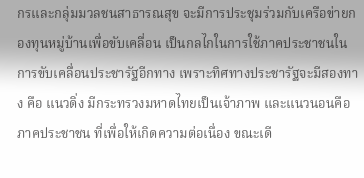กรและกลุ่มมวลชนสาธารณสุข จะมีการประชุมร่วมกับเครือข่ายกองทุนหมู่บ้านเพื่อขับเคลื่อน เป็นกลไกในการใช้ภาคประชาชนในการขับเคลื่อนประชารัฐอีกทาง เพราะทิศทางประชารัฐจะมีสองทาง คือ แนวดิ่ง มีกระทรวงมหาดไทยเป็นเจ้าภาพ และแนวนอนคือภาคประชาชน ที่เพื่อให้เกิดความต่อเนื่อง ขณะเดี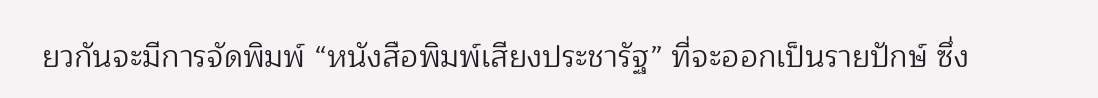ยวกันจะมีการจัดพิมพ์ “หนังสือพิมพ์เสียงประชารัฐ” ที่จะออกเป็นรายปักษ์ ซึ่ง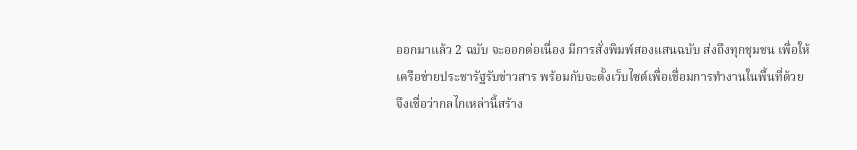ออกมาแล้ว 2 ฉบับ จะออกต่อเนื่อง มีการสั่งพิมพ์สองแสนฉบับ ส่งถึงทุกชุมชน เพื่อให้เครือข่ายประชารัฐรับข่าวสาร พร้อมกับจะตั้งเว็บไซต์เพื่อเชื่อมการทำงานในพื้นที่ด้วย จึงเชื่อว่ากลไกเหล่านี้สร้าง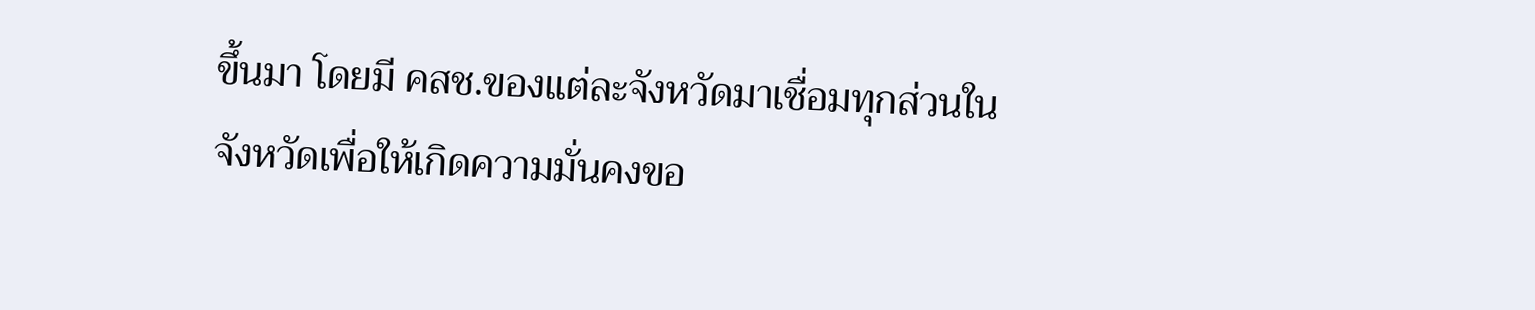ขึ้นมา โดยมี คสช.ของแต่ละจังหวัดมาเชื่อมทุกส่วนในจังหวัดเพื่อให้เกิดความมั่นคงขอ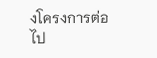งโครงการต่อไป